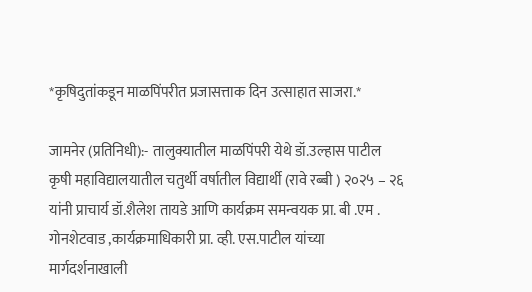*कृषिदुतांकडून माळपिंपरीत प्रजासत्ताक दिन उत्साहात साजरा.*

जामनेर (प्रतिनिधी):- तालुक्यातील माळपिंपरी येथे डॉ.उल्हास पाटील कृषी महाविद्यालयातील चतुर्थी वर्षातील विद्यार्थी (रावे रब्बी ) २०२५ – २६ यांनी प्राचार्य डॉ.शैलेश तायडे आणि कार्यक्रम समन्वयक प्रा. बी .एम . गोनशेटवाड ,कार्यक्रमाधिकारी प्रा. व्ही. एस.पाटील यांच्या मार्गदर्शनाखाली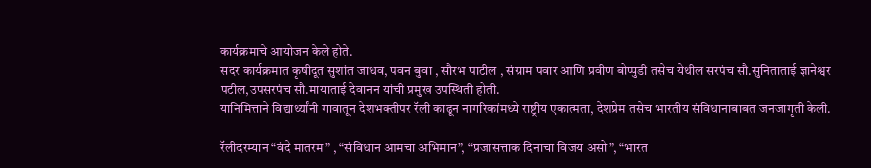कार्यक्रमाचे आयोजन केले होते.
सदर कार्यक्रमात कृषीदूत सुशांत जाधव, पवन बुवा , सौरभ पाटील , संग्राम पवार आणि प्रवीण बोप्पुडी तसेच येथील सरपंच सौ.सुनिताताई ज्ञानेश्वर पटील,उपसरपंच सौ.मायाताई देवानन यांची प्रमुख उपस्थिती होती.
यानिमित्ताने विद्यार्थ्यांनी गावातून देशभक्तीपर रॅली काढून नागरिकांमध्ये राष्ट्रीय एकात्मता, देशप्रेम तसेच भारतीय संविधानाबाबत जनजागृती केली.

रॅलीदरम्यान “वंदे मातरम” , “संविधान आमचा अभिमान”, “प्रजासत्ताक दिनाचा विजय असो”, “भारत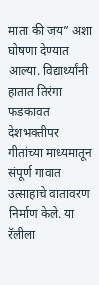माता की जय” अशा घोषणा देण्यात आल्या. विद्यार्थ्यांनी हातात तिरंगा फडकावत देशभक्तीपर गीतांच्या माध्यमातून संपूर्ण गावात उत्साहाचे वातावरण निर्माण केले. या रॅलीला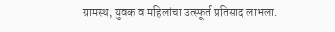ग्रामस्थ, युवक व महिलांचा उत्स्फूर्त प्रतिसाद लाभला.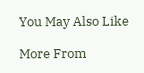You May Also Like

More From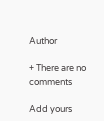Author

+ There are no comments

Add yours